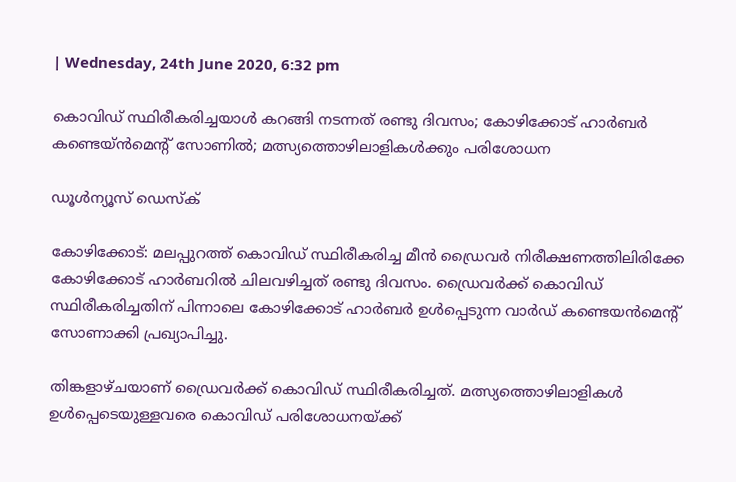| Wednesday, 24th June 2020, 6:32 pm

കൊവിഡ് സ്ഥിരീകരിച്ചയാള്‍ കറങ്ങി നടന്നത് രണ്ടു ദിവസം; കോഴിക്കോട് ഹാര്‍ബര്‍ കണ്ടെയ്ന്‍മെന്റ് സോണില്‍; മത്സ്യത്തൊഴിലാളികള്‍ക്കും പരിശോധന

ഡൂള്‍ന്യൂസ് ഡെസ്‌ക്

കോഴിക്കോട്: മലപ്പുറത്ത് കൊവിഡ് സ്ഥിരീകരിച്ച മീന്‍ ഡ്രൈവര്‍ നിരീക്ഷണത്തിലിരിക്കേ കോഴിക്കോട് ഹാര്‍ബറില്‍ ചിലവഴിച്ചത് രണ്ടു ദിവസം. ഡ്രൈവര്‍ക്ക് കൊവിഡ് സ്ഥിരീകരിച്ചതിന് പിന്നാലെ കോഴിക്കോട് ഹാര്‍ബര്‍ ഉള്‍പ്പെടുന്ന വാര്‍ഡ് കണ്ടെയന്‍മെന്റ് സോണാക്കി പ്രഖ്യാപിച്ചു.

തിങ്കളാഴ്ചയാണ് ഡ്രൈവര്‍ക്ക് കൊവിഡ് സ്ഥിരീകരിച്ചത്. മത്സ്യത്തൊഴിലാളികള്‍ ഉള്‍പ്പെടെയുള്ളവരെ കൊവിഡ് പരിശോധനയ്ക്ക്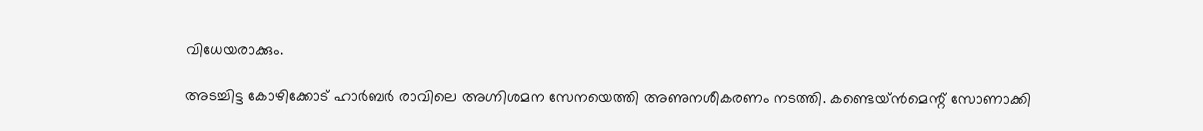വിധേയരാക്കും.

അടച്ചിട്ട കോഴിക്കോട് ഹാര്‍ബര്‍ രാവിലെ അഗ്നിശമന സേനയെത്തി അണുനശീകരണം നടത്തി. കണ്ടെയ്ന്‍മെന്റ് സോണാക്കി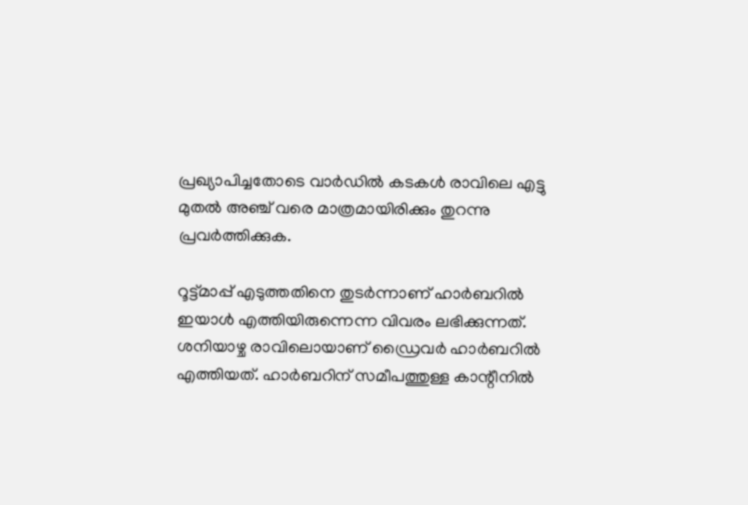പ്രഖ്യാപിച്ചതോടെ വാര്‍ഡില്‍ കടകള്‍ രാവിലെ എട്ടു മുതല്‍ അഞ്ച് വരെ മാത്രമായിരിക്കും തുറന്നു പ്രവര്‍ത്തിക്കുക.

റൂട്ട്മാപ്പ് എടുത്തതിനെ തുടര്‍ന്നാണ് ഹാര്‍ബറില്‍ ഇയാള്‍ എത്തിയിരുന്നെന്ന വിവരം ലഭിക്കുന്നത്. ശനിയാഴ്ച രാവിലൊയാണ് ഡ്രൈവര്‍ ഹാര്‍ബറില്‍ എത്തിയത്. ഹാര്‍ബറിന് സമീപത്തുള്ള കാന്റീനില്‍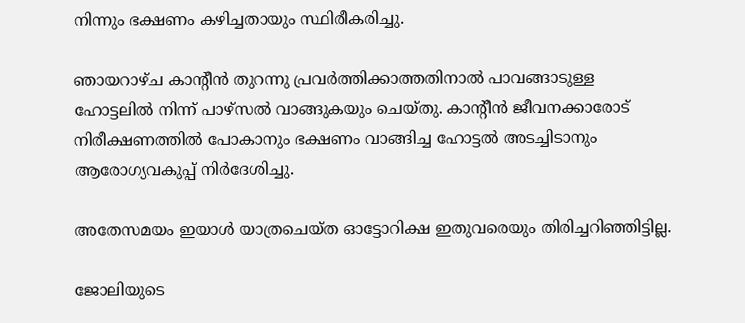നിന്നും ഭക്ഷണം കഴിച്ചതായും സ്ഥിരീകരിച്ചു.

ഞായറാഴ്ച കാന്റീന്‍ തുറന്നു പ്രവര്‍ത്തിക്കാത്തതിനാല്‍ പാവങ്ങാടുള്ള ഹോട്ടലില്‍ നിന്ന് പാഴ്‌സല്‍ വാങ്ങുകയും ചെയ്തു. കാന്റീന്‍ ജീവനക്കാരോട് നിരീക്ഷണത്തില്‍ പോകാനും ഭക്ഷണം വാങ്ങിച്ച ഹോട്ടല്‍ അടച്ചിടാനും ആരോഗ്യവകുപ്പ് നിര്‍ദേശിച്ചു.

അതേസമയം ഇയാള്‍ യാത്രചെയ്ത ഓട്ടോറിക്ഷ ഇതുവരെയും തിരിച്ചറിഞ്ഞിട്ടില്ല.

ജോലിയുടെ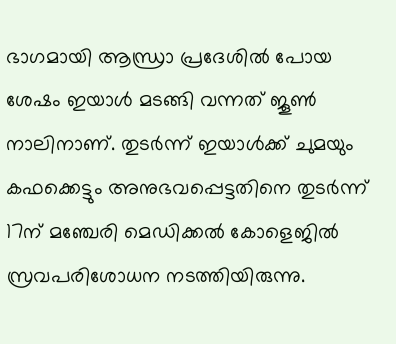ഭാഗമായി ആന്ധ്രാ പ്രദേശില്‍ പോയ ശേഷം ഇയാള്‍ മടങ്ങി വന്നത് ജൂണ്‍ നാലിനാണ്. തുടര്‍ന്ന് ഇയാള്‍ക്ക് ചുമയും കഫക്കെട്ടും അനുഭവപ്പെട്ടതിനെ തുടര്‍ന്ന് 17ന് മഞ്ചേരി മെഡിക്കല്‍ കോളെജില്‍ സ്രവപരിശോധന നടത്തിയിരുന്നു.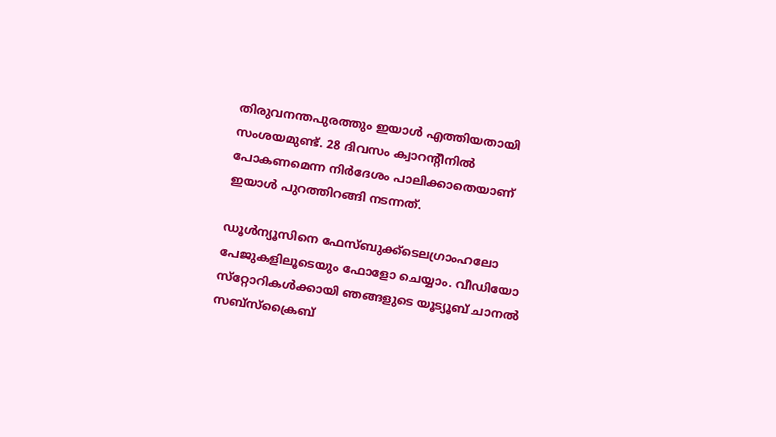തിരുവനന്തപുരത്തും ഇയാള്‍ എത്തിയതായി സംശയമുണ്ട്. 28 ദിവസം ക്വാറന്റീനില്‍ പോകണമെന്ന നിര്‍ദേശം പാലിക്കാതെയാണ് ഇയാള്‍ പുറത്തിറങ്ങി നടന്നത്.

ഡൂള്‍ന്യൂസിനെ ഫേസ്ബുക്ക്ടെലഗ്രാംഹലോ പേജുകളിലൂടെയും ഫോളോ ചെയ്യാം. വീഡിയോ സ്‌റ്റോറികള്‍ക്കായി ഞങ്ങളുടെ യൂട്യൂബ് ചാനല്‍ സബ്‌സ്‌ക്രൈബ്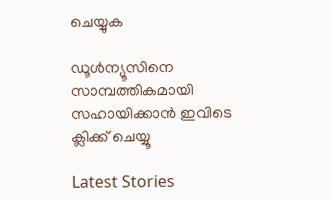ചെയ്യുക

ഡൂള്‍ന്യൂസിനെ  സാമ്പത്തികമായി സഹായിക്കാന്‍ ഇവിടെ ക്ലിക്ക് ചെയ്യൂ

Latest Stories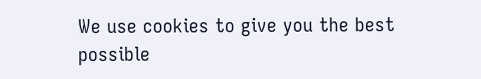We use cookies to give you the best possible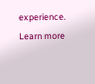experience. Learn more